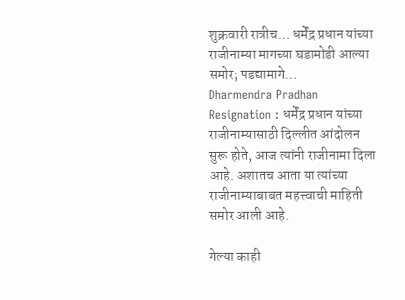शुक्रवारी रात्रीच… धर्मेंद्र प्रधान यांच्या राजीनाम्या मागच्या घडामोडी आल्या समोर; पडद्यामागे…
Dharmendra Pradhan Resignation : धर्मेंद्र प्रधान यांच्या राजीनाम्यासाठी दिल्लीत आंदोलन सुरू होते, आज त्यांनी राजीनामा दिला आहे. अशातच आता या त्यांच्या राजीनाम्याबाबत महत्त्वाची माहिती समोर आली आहे.

गेल्या काही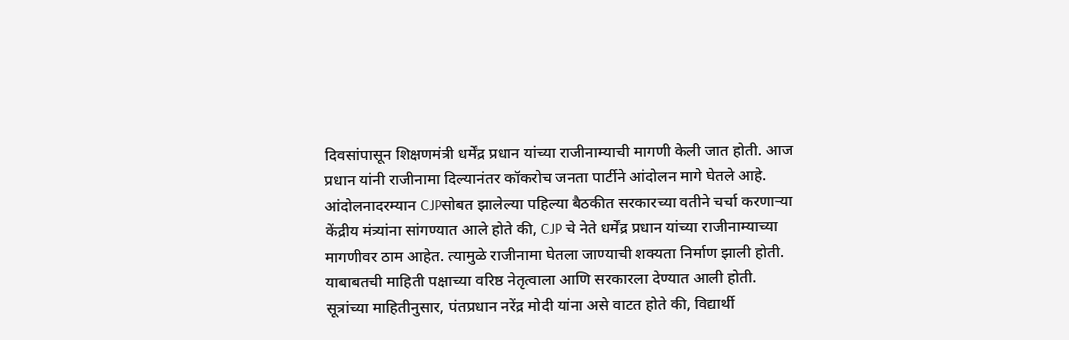दिवसांपासून शिक्षणमंत्री धर्मेंद्र प्रधान यांच्या राजीनाम्याची मागणी केली जात होती. आज प्रधान यांनी राजीनामा दिल्यानंतर कॉकरोच जनता पार्टीने आंदोलन मागे घेतले आहे. आंदोलनादरम्यान CJPसोबत झालेल्या पहिल्या बैठकीत सरकारच्या वतीने चर्चा करणाऱ्या केंद्रीय मंत्र्यांना सांगण्यात आले होते की, CJP चे नेते धर्मेंद्र प्रधान यांच्या राजीनाम्याच्या मागणीवर ठाम आहेत. त्यामुळे राजीनामा घेतला जाण्याची शक्यता निर्माण झाली होती. याबाबतची माहिती पक्षाच्या वरिष्ठ नेतृत्वाला आणि सरकारला देण्यात आली होती.
सूत्रांच्या माहितीनुसार, पंतप्रधान नरेंद्र मोदी यांना असे वाटत होते की, विद्यार्थी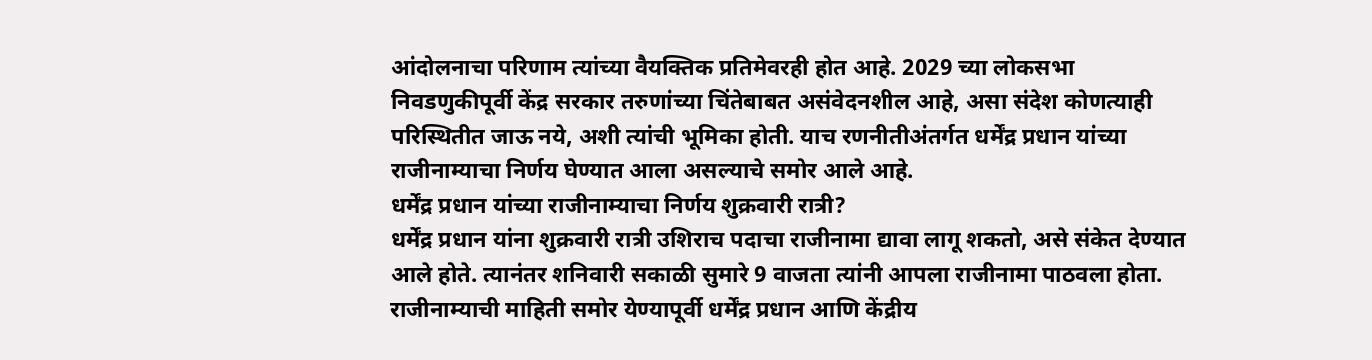आंदोलनाचा परिणाम त्यांच्या वैयक्तिक प्रतिमेवरही होत आहे. 2029 च्या लोकसभा निवडणुकीपूर्वी केंद्र सरकार तरुणांच्या चिंतेबाबत असंवेदनशील आहे, असा संदेश कोणत्याही परिस्थितीत जाऊ नये, अशी त्यांची भूमिका होती. याच रणनीतीअंतर्गत धर्मेंद्र प्रधान यांच्या राजीनाम्याचा निर्णय घेण्यात आला असल्याचे समोर आले आहे.
धर्मेंद्र प्रधान यांच्या राजीनाम्याचा निर्णय शुक्रवारी रात्री?
धर्मेंद्र प्रधान यांना शुक्रवारी रात्री उशिराच पदाचा राजीनामा द्यावा लागू शकतो, असे संकेत देण्यात आले होते. त्यानंतर शनिवारी सकाळी सुमारे 9 वाजता त्यांनी आपला राजीनामा पाठवला होता. राजीनाम्याची माहिती समोर येण्यापूर्वी धर्मेंद्र प्रधान आणि केंद्रीय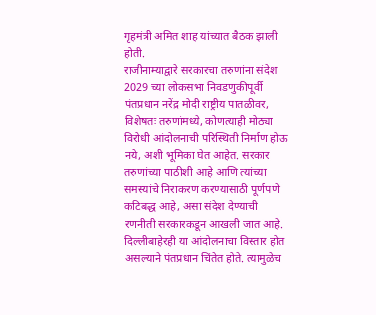गृहमंत्री अमित शाह यांच्यात बैठक झाली होती.
राजीनाम्याद्वारे सरकारचा तरुणांना संदेश
2029 च्या लोकसभा निवडणुकीपूर्वी पंतप्रधान नरेंद्र मोदी राष्ट्रीय पातळीवर, विशेषतः तरुणांमध्ये, कोणत्याही मोठ्या विरोधी आंदोलनाची परिस्थिती निर्माण होऊ नये, अशी भूमिका घेत आहेत. सरकार तरुणांच्या पाठीशी आहे आणि त्यांच्या समस्यांचे निराकरण करण्यासाठी पूर्णपणे कटिबद्ध आहे, असा संदेश देण्याची रणनीती सरकारकडून आखली जात आहे. दिल्लीबाहेरही या आंदोलनाचा विस्तार होत असल्याने पंतप्रधान चिंतेत होते. त्यामुळेच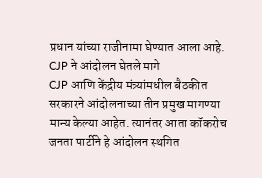प्रधान यांच्या राजीनामा घेण्यात आला आहे.
CJP ने आंदोलन घेतले मागे
CJP आणि केंद्रीय मंत्र्यांमधील बैठकीत सरकारने आंदोलनाच्या तीन प्रमुख मागण्या मान्य केल्या आहेत. त्यानंतर आता कॉकरोच जनता पार्टीने हे आंदोलन स्थगित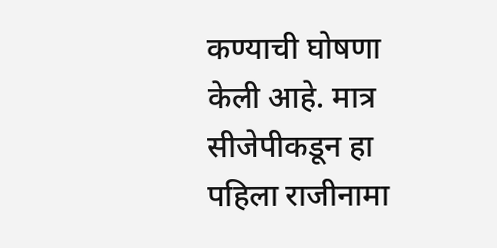कण्याची घोषणा केली आहे. मात्र सीजेपीकडून हा पहिला राजीनामा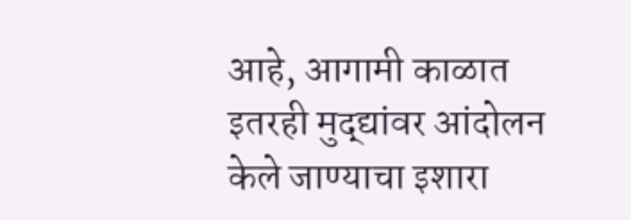आहे, आगामी काळात इतरही मुद्द्यांवर आंदोलन केले जाण्याचा इशारा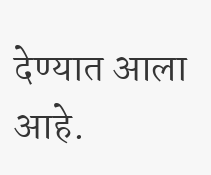देण्यात आला आहे.